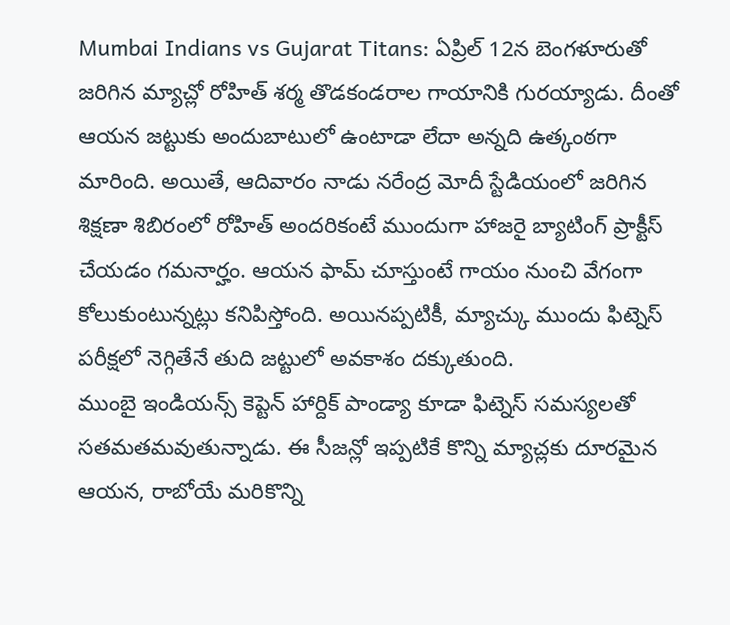Mumbai Indians vs Gujarat Titans: ఏప్రిల్ 12న బెంగళూరుతో జరిగిన మ్యాచ్లో రోహిత్ శర్మ తొడకండరాల గాయానికి గురయ్యాడు. దీంతో ఆయన జట్టుకు అందుబాటులో ఉంటాడా లేదా అన్నది ఉత్కంఠగా మారింది. అయితే, ఆదివారం నాడు నరేంద్ర మోదీ స్టేడియంలో జరిగిన శిక్షణా శిబిరంలో రోహిత్ అందరికంటే ముందుగా హాజరై బ్యాటింగ్ ప్రాక్టీస్ చేయడం గమనార్హం. ఆయన ఫామ్ చూస్తుంటే గాయం నుంచి వేగంగా కోలుకుంటున్నట్లు కనిపిస్తోంది. అయినప్పటికీ, మ్యాచ్కు ముందు ఫిట్నెస్ పరీక్షలో నెగ్గితేనే తుది జట్టులో అవకాశం దక్కుతుంది.
ముంబై ఇండియన్స్ కెప్టెన్ హార్దిక్ పాండ్యా కూడా ఫిట్నెస్ సమస్యలతో సతమతమవుతున్నాడు. ఈ సీజన్లో ఇప్పటికే కొన్ని మ్యాచ్లకు దూరమైన ఆయన, రాబోయే మరికొన్ని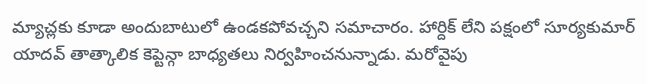మ్యాచ్లకు కూడా అందుబాటులో ఉండకపోవచ్చని సమాచారం. హార్దిక్ లేని పక్షంలో సూర్యకుమార్ యాదవ్ తాత్కాలిక కెప్టెన్గా బాధ్యతలు నిర్వహించనున్నాడు. మరోవైపు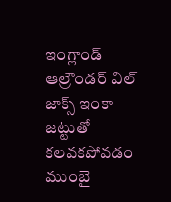ఇంగ్లాండ్ ఆల్రౌండర్ విల్ జాక్స్ ఇంకా జట్టుతో కలవకపోవడం ముంబై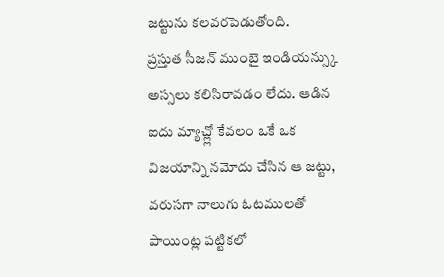జట్టును కలవరపెడుతోంది.
ప్రస్తుత సీజన్ ముంబై ఇండియన్స్కు అస్సలు కలిసిరావడం లేదు. ఆడిన ఐదు మ్యాచ్ల్లో కేవలం ఒకే ఒక విజయాన్ని నమోదు చేసిన ఆ జట్టు, వరుసగా నాలుగు ఓటములతో పాయింట్ల పట్టికలో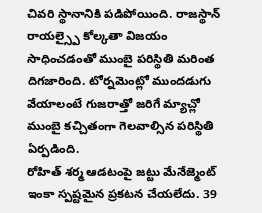చివరి స్థానానికి పడిపోయింది. రాజస్థాన్ రాయల్స్పై కోల్కతా విజయం సాధించడంతో ముంబై పరిస్థితి మరింత దిగజారింది. టోర్నమెంట్లో ముందడుగు వేయాలంటే గుజరాత్తో జరిగే మ్యాచ్లో ముంబై కచ్చితంగా గెలవాల్సిన పరిస్థితి ఏర్పడింది.
రోహిత్ శర్మ ఆడటంపై జట్టు మేనేజ్మెంట్ ఇంకా స్పష్టమైన ప్రకటన చేయలేదు. 39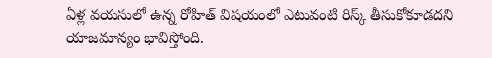ఏళ్ల వయసులో ఉన్న రోహిత్ విషయంలో ఎటువంటి రిస్క్ తీసుకోకూడదని యాజమాన్యం భావిస్తోంది.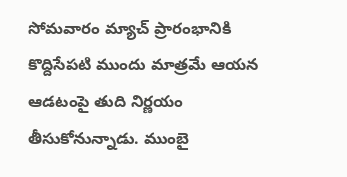సోమవారం మ్యాచ్ ప్రారంభానికి కొద్దిసేపటి ముందు మాత్రమే ఆయన ఆడటంపై తుది నిర్ణయం తీసుకోనున్నాడు. ముంబై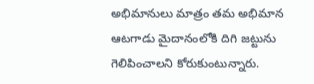అభిమానులు మాత్రం తమ అభిమాన ఆటగాడు మైదానంలోకి దిగి జట్టును గెలిపించాలని కోరుకుంటున్నారు.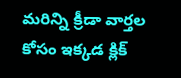మరిన్ని క్రీడా వార్తల కోసం ఇక్కడ క్లిక్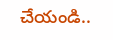చేయండి..